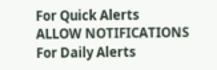For Quick Alerts
ALLOW NOTIFICATIONS
For Daily Alerts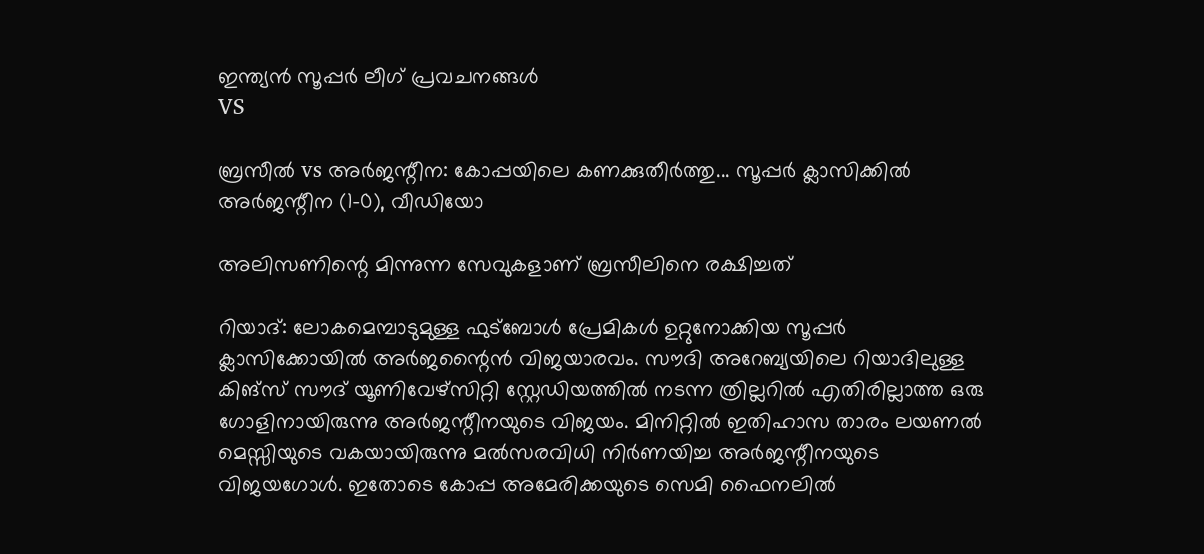ഇന്ത്യന്‍ സൂപ്പര്‍ ലീഗ്‌ പ്രവചനങ്ങൾ
VS

ബ്രസീല്‍ vs അര്‍ജന്റീന: കോപ്പയിലെ കണക്കുതീര്‍ത്തു... സൂപ്പര്‍ ക്ലാസിക്കില്‍ അര്‍ജന്റീന (1-0), വീഡിയോ

അലിസണിന്റെ മിന്നുന്ന സേവുകളാണ് ബ്രസീലിനെ രക്ഷിച്ചത്

റിയാദ്: ലോകമെമ്പാടുമുള്ള ഫുട്‌ബോള്‍ പ്രേമികള്‍ ഉറ്റുനോക്കിയ സൂപ്പര്‍ ക്ലാസിക്കോയില്‍ അര്‍ജന്റൈന്‍ വിജയാരവം. സൗദി അറേബ്യയിലെ റിയാദിലുള്ള കിങ്‌സ് സൗദ് യൂണിവേഴ്‌സിറ്റി സ്റ്റേഡിയത്തില്‍ നടന്ന ത്രില്ലറില്‍ എതിരില്ലാത്ത ഒരു ഗോളിനായിരുന്നു അര്‍ജന്റീനയുടെ വിജയം. മിനിറ്റില്‍ ഇതിഹാസ താരം ലയണല്‍ മെസ്സിയുടെ വകയായിരുന്നു മല്‍സരവിധി നിര്‍ണയിച്ച അര്‍ജന്റീനയുടെ വിജയഗോള്‍. ഇതോടെ കോപ്പ അമേരിക്കയുടെ സെമി ഫൈനലില്‍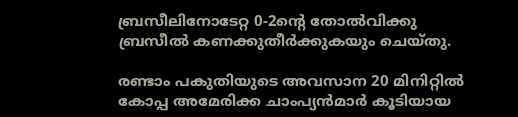ബ്രസീലിനോടേറ്റ 0-2ന്റെ തോല്‍വിക്കു ബ്രസീല്‍ കണക്കുതീര്‍ക്കുകയും ചെയ്തു.

രണ്ടാം പകുതിയുടെ അവസാന 20 മിനിറ്റില്‍ കോപ്പ അമേരിക്ക ചാംപ്യന്‍മാര്‍ കൂടിയായ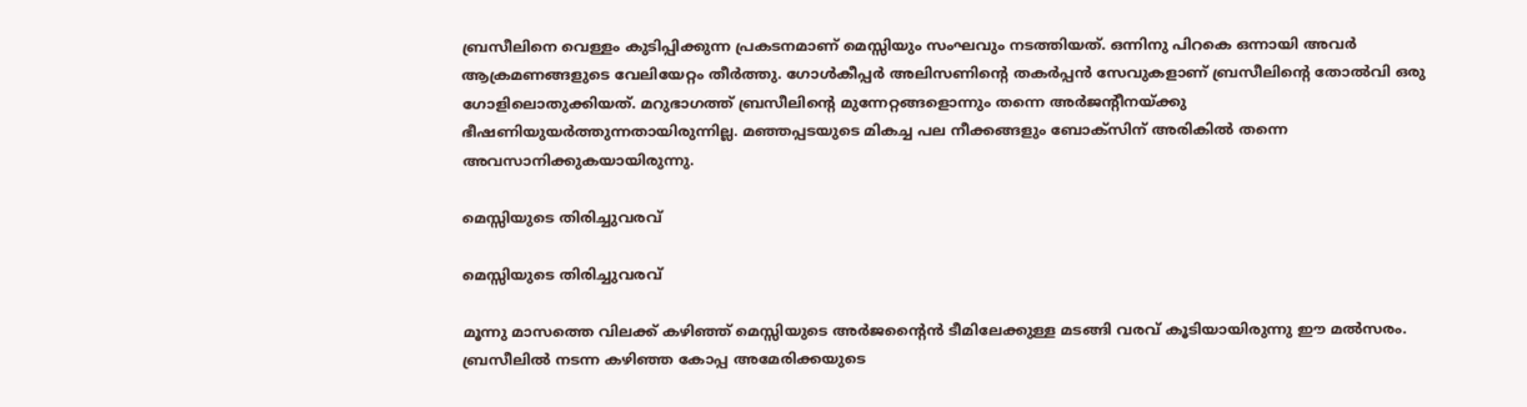ബ്രസീലിനെ വെള്ളം കുടിപ്പിക്കുന്ന പ്രകടനമാണ് മെസ്സിയും സംഘവും നടത്തിയത്. ഒന്നിനു പിറകെ ഒന്നായി അവര്‍ ആക്രമണങ്ങളുടെ വേലിയേറ്റം തീര്‍ത്തു. ഗോള്‍കീപ്പര്‍ അലിസണിന്റെ തകര്‍പ്പന്‍ സേവുകളാണ് ബ്രസീലിന്റെ തോല്‍വി ഒരു ഗോളിലൊതുക്കിയത്. മറുഭാഗത്ത് ബ്രസീലിന്റെ മുന്നേറ്റങ്ങളൊന്നും തന്നെ അര്‍ജന്റീനയ്ക്കു ഭീഷണിയുയര്‍ത്തുന്നതായിരുന്നില്ല. മഞ്ഞപ്പടയുടെ മികച്ച പല നീക്കങ്ങളും ബോക്‌സിന് അരികില്‍ തന്നെ അവസാനിക്കുകയായിരുന്നു.

മെസ്സിയുടെ തിരിച്ചുവരവ്

മെസ്സിയുടെ തിരിച്ചുവരവ്

മൂന്നു മാസത്തെ വിലക്ക് കഴിഞ്ഞ് മെസ്സിയുടെ അര്‍ജന്റൈന്‍ ടീമിലേക്കുള്ള മടങ്ങി വരവ് കൂടിയായിരുന്നു ഈ മല്‍സരം. ബ്രസീലില്‍ നടന്ന കഴിഞ്ഞ കോപ്പ അമേരിക്കയുടെ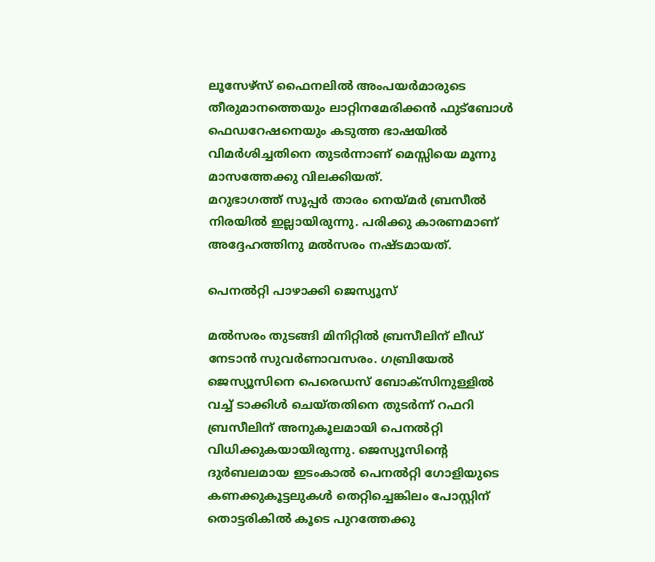ലൂസേഴ്‌സ് ഫൈനലില്‍ അംപയര്‍മാരുടെ തീരുമാനത്തെയും ലാറ്റിനമേരിക്കന്‍ ഫുട്‌ബോള്‍ ഫെഡറേഷനെയും കടുത്ത ഭാഷയില്‍ വിമര്‍ശിച്ചതിനെ തുടര്‍ന്നാണ് മെസ്സിയെ മൂന്നു മാസത്തേക്കു വിലക്കിയത്.
മറുഭാഗത്ത് സൂപ്പര്‍ താരം നെയ്മര്‍ ബ്രസീല്‍ നിരയില്‍ ഇല്ലായിരുന്നു. പരിക്കു കാരണമാണ് അദ്ദേഹത്തിനു മല്‍സരം നഷ്ടമായത്.

പെനല്‍റ്റി പാഴാക്കി ജെസ്യൂസ്

മല്‍സരം തുടങ്ങി മിനിറ്റില്‍ ബ്രസീലിന് ലീഡ് നേടാന്‍ സുവര്‍ണാവസരം. ഗബ്രിയേല്‍ ജെസ്യൂസിനെ പെരെഡസ് ബോക്‌സിനുള്ളില്‍ വച്ച് ടാക്കിള്‍ ചെയ്തതിനെ തുടര്‍ന്ന് റഫറി ബ്രസീലിന് അനുകൂലമായി പെനല്‍റ്റി വിധിക്കുകയായിരുന്നു. ജെസ്യൂസിന്റെ ദുര്‍ബലമായ ഇടംകാല്‍ പെനല്‍റ്റി ഗോളിയുടെ കണക്കുകൂട്ടലുകള്‍ തെറ്റിച്ചെങ്കിലം പോസ്റ്റിന് തൊട്ടരികില്‍ കൂടെ പുറത്തേക്കു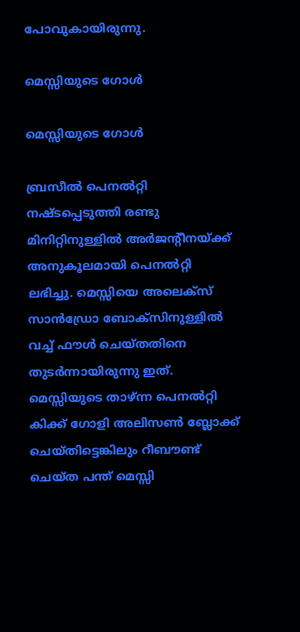പോവുകായിരുന്നു.

മെസ്സിയുടെ ഗോള്‍

മെസ്സിയുടെ ഗോള്‍

ബ്രസീല്‍ പെനല്‍റ്റി നഷ്ടപ്പെടുത്തി രണ്ടു മിനിറ്റിനുള്ളില്‍ അര്‍ജന്റീനയ്ക്ക് അനുകൂലമായി പെനല്‍റ്റി ലഭിച്ചു. മെസ്സിയെ അലെക്‌സ് സാന്‍ഡ്രോ ബോക്‌സിനുള്ളില്‍ വച്ച് ഫൗള്‍ ചെയ്തതിനെ തുടര്‍ന്നായിരുന്നു ഇത്. മെസ്സിയുടെ താഴ്ന്ന പെനല്‍റ്റി കിക്ക് ഗോളി അലിസണ്‍ ബ്ലോക്ക് ചെയ്തിട്ടെങ്കിലും റീബൗണ്ട് ചെയ്ത പന്ത് മെസ്സി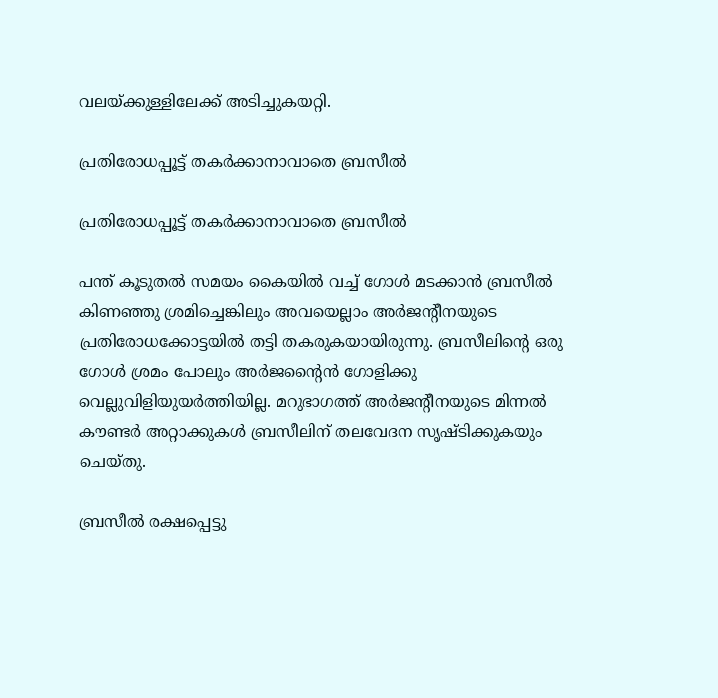വലയ്ക്കുള്ളിലേക്ക് അടിച്ചുകയറ്റി.

പ്രതിരോധപ്പൂട്ട് തകര്‍ക്കാനാവാതെ ബ്രസീല്‍

പ്രതിരോധപ്പൂട്ട് തകര്‍ക്കാനാവാതെ ബ്രസീല്‍

പന്ത് കൂടുതല്‍ സമയം കൈയില്‍ വച്ച് ഗോള്‍ മടക്കാന്‍ ബ്രസീല്‍ കിണഞ്ഞു ശ്രമിച്ചെങ്കിലും അവയെല്ലാം അര്‍ജന്റീനയുടെ പ്രതിരോധക്കോട്ടയില്‍ തട്ടി തകരുകയായിരുന്നു. ബ്രസീലിന്റെ ഒരു ഗോള്‍ ശ്രമം പോലും അര്‍ജന്റൈന്‍ ഗോളിക്കു വെല്ലുവിളിയുയര്‍ത്തിയില്ല. മറുഭാഗത്ത് അര്‍ജന്റീനയുടെ മിന്നല്‍ കൗണ്ടര്‍ അറ്റാക്കുകള്‍ ബ്രസീലിന് തലവേദന സൃഷ്ടിക്കുകയും ചെയ്തു.

ബ്രസീല്‍ രക്ഷപ്പെട്ടു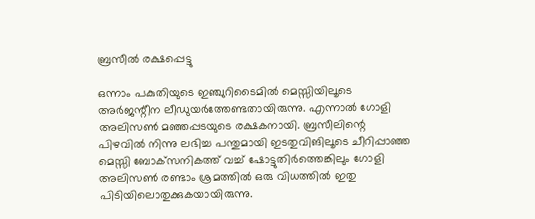ബ്രസീല്‍ രക്ഷപ്പെട്ടു

ഒന്നാം പകുതിയുടെ ഇഞ്ചുറിടൈമില്‍ മെസ്സിയിലൂടെ അര്‍ജന്റീന ലീഡുയര്‍ത്തേണ്ടതായിരുന്നു. എന്നാല്‍ ഗോളി അലിസണ്‍ മഞ്ഞപ്പടയുടെ രക്ഷകനായി. ബ്രസീലിന്റെ പിഴവില്‍ നിന്നു ലഭിച്ച പന്തുമായി ഇടതുവിങിലൂടെ ചീറിപ്പാഞ്ഞ മെസ്സി ബോക്‌സനികത്ത് വച്ച് ഷോട്ടുതിര്‍ത്തെങ്കിലും ഗോളി അലിസണ്‍ രണ്ടാം ശ്രമത്തില്‍ ഒരു വിധത്തില്‍ ഇതു പിടിയിലൊതുക്കുകയായിരുന്നു.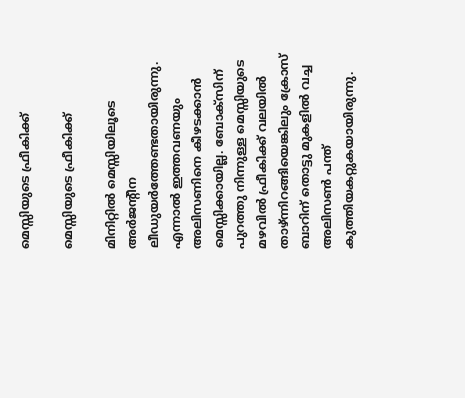മെസ്സിയുടെ ഫ്രീകിക്ക്

മെസ്സിയുടെ ഫ്രീകിക്ക്

മിനിറ്റില്‍ മെസ്സിയിലൂടെ അര്‍ജന്റീന ലീഡുയര്‍ത്തേണ്ടതായിരുന്നു. എന്നാല്‍ ഇത്തവണയും അലിസണിനെ കീഴടക്കാന്‍ മെസ്സിക്കായില്ല. ബോക്‌സിന് പുറത്തു നിന്നുള്ള മെസ്സിയുടെ മഴവില്‍ ഫ്രീകിക്ക് വലയില്‍ താഴ്ന്നിറങ്ങിയെങ്കിലും ക്രോസ് ബാറിന് തൊട്ടു മുകളില്‍ വച്ച അലിസണ്‍ പന്ത് കുത്തിയകറ്റുകയായിരുന്നു.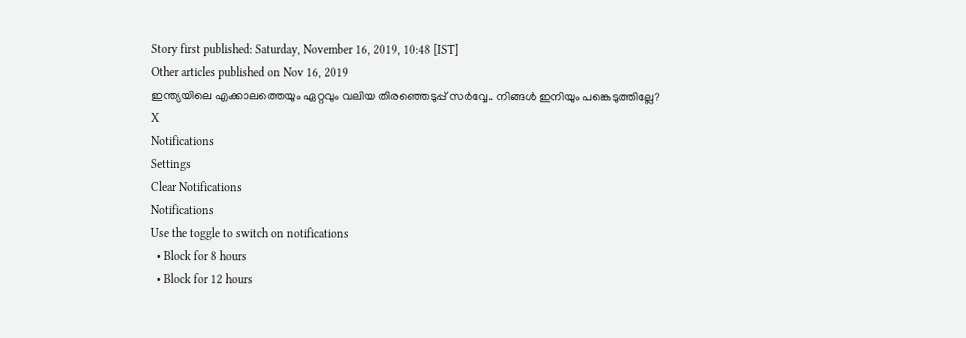Story first published: Saturday, November 16, 2019, 10:48 [IST]
Other articles published on Nov 16, 2019
ഇന്ത്യയിലെ എക്കാലത്തെയും ഏറ്റവും വലിയ തിരഞ്ഞെടുപ്പ് സർവ്വേ.. നിങ്ങൾ ഇനിയും പങ്കെടുത്തില്ലേ?
X
Notifications
Settings
Clear Notifications
Notifications
Use the toggle to switch on notifications
  • Block for 8 hours
  • Block for 12 hours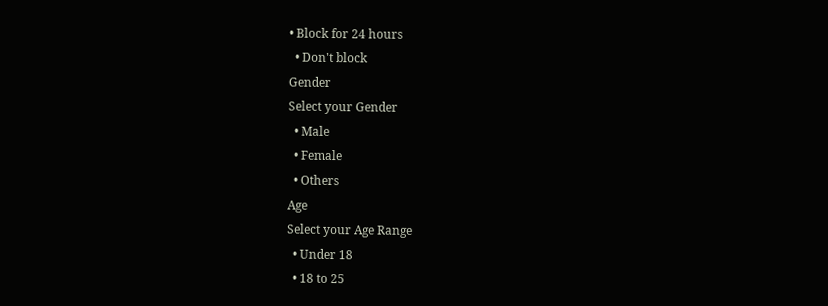• Block for 24 hours
  • Don't block
Gender
Select your Gender
  • Male
  • Female
  • Others
Age
Select your Age Range
  • Under 18
  • 18 to 25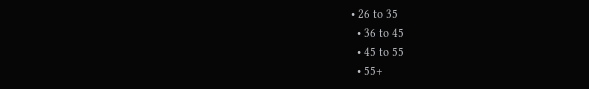• 26 to 35
  • 36 to 45
  • 45 to 55
  • 55+